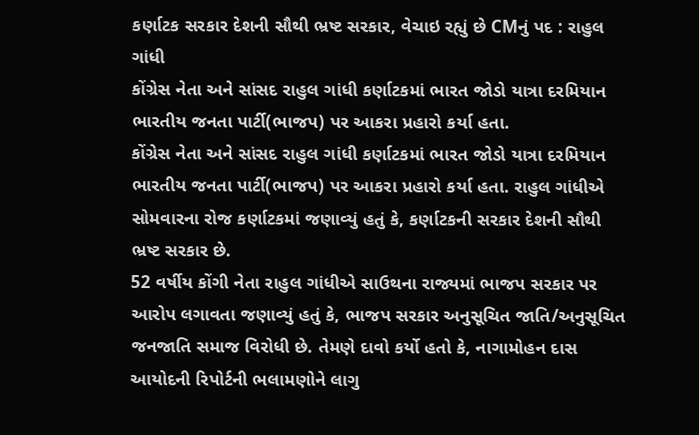કર્ણાટક સરકાર દેશની સૌથી ભ્રષ્ટ સરકાર, વેચાઇ રહ્યું છે CMનું પદ : રાહુલ ગાંધી
કોંગ્રેસ નેતા અને સાંસદ રાહુલ ગાંધી કર્ણાટકમાં ભારત જોડો યાત્રા દરમિયાન ભારતીય જનતા પાર્ટી(ભાજપ) પર આકરા પ્રહારો કર્યા હતા.
કોંગ્રેસ નેતા અને સાંસદ રાહુલ ગાંધી કર્ણાટકમાં ભારત જોડો યાત્રા દરમિયાન ભારતીય જનતા પાર્ટી(ભાજપ) પર આકરા પ્રહારો કર્યા હતા. રાહુલ ગાંધીએ સોમવારના રોજ કર્ણાટકમાં જણાવ્યું હતું કે, કર્ણાટકની સરકાર દેશની સૌથી ભ્રષ્ટ સરકાર છે.
52 વર્ષીય કોંગી નેતા રાહુલ ગાંધીએ સાઉથના રાજ્યમાં ભાજપ સરકાર પર આરોપ લગાવતા જણાવ્યું હતું કે, ભાજપ સરકાર અનુસૂચિત જાતિ/અનુસૂચિત જનજાતિ સમાજ વિરોધી છે. તેમણે દાવો કર્યો હતો કે, નાગામોહન દાસ આયોદની રિપોર્ટની ભલામણોને લાગુ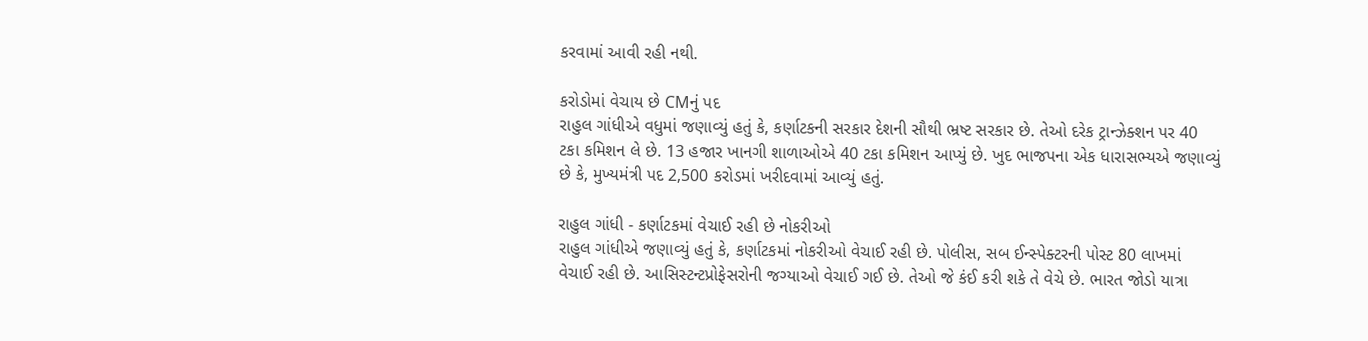કરવામાં આવી રહી નથી.

કરોડોમાં વેચાય છે CMનું પદ
રાહુલ ગાંધીએ વધુમાં જણાવ્યું હતું કે, કર્ણાટકની સરકાર દેશની સૌથી ભ્રષ્ટ સરકાર છે. તેઓ દરેક ટ્રાન્ઝેક્શન પર 40 ટકા કમિશન લે છે. 13 હજાર ખાનગી શાળાઓએ 40 ટકા કમિશન આપ્યું છે. ખુદ ભાજપના એક ધારાસભ્યએ જણાવ્યું છે કે, મુખ્યમંત્રી પદ 2,500 કરોડમાં ખરીદવામાં આવ્યું હતું.

રાહુલ ગાંધી - કર્ણાટકમાં વેચાઈ રહી છે નોકરીઓ
રાહુલ ગાંધીએ જણાવ્યું હતું કે, કર્ણાટકમાં નોકરીઓ વેચાઈ રહી છે. પોલીસ, સબ ઈન્સ્પેક્ટરની પોસ્ટ 80 લાખમાં વેચાઈ રહી છે. આસિસ્ટન્ટપ્રોફેસરોની જગ્યાઓ વેચાઈ ગઈ છે. તેઓ જે કંઈ કરી શકે તે વેચે છે. ભારત જોડો યાત્રા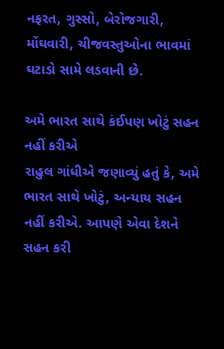નફરત, ગુસ્સો, બેરોજગારી, મોંઘવારી, ચીજવસ્તુઓના ભાવમાં ઘટાડો સામે લડવાની છે.

અમે ભારત સાથે કંઈપણ ખોટું સહન નહીં કરીએ
રાહુલ ગાંધીએ જણાવ્યું હતું કે, અમે ભારત સાથે ખોટું, અન્યાય સહન નહીં કરીએ. આપણે એવા દેશને સહન કરી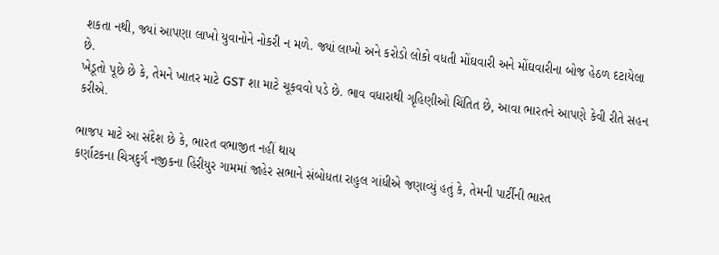શકતા નથી, જ્યાં આપણા લાખો યુવાનોને નોકરી ન મળે. જ્યાં લાખો અને કરોડો લોકો વધતી મોંઘવારી અને મોંઘવારીના બોજ હેઠળ દટાયેલા છે.
ખેડૂતો પૂછે છે કે, તેમને ખાતર માટે GST શા માટે ચૂકવવો પડે છે. ભાવ વધારાથી ગૃહિણીઓ ચિંતિત છે, આવા ભારતને આપણે કેવી રીતે સહન કરીએ.

ભાજપ માટે આ સંદેશ છે કે, ભારત વભાજીત નહીં થાય
કર્ણાટકના ચિત્રદુર્ગ નજીકના હિરીયુર ગામમાં જાહેર સભાને સંબોધતા રાહુલ ગાંધીએ જણાવ્યું હતું કે, તેમની પાર્ટીની ભારત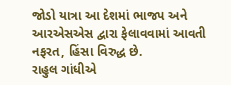જોડો યાત્રા આ દેશમાં ભાજપ અને આરએસએસ દ્વારા ફેલાવવામાં આવતી નફરત, હિંસા વિરુદ્ધ છે.
રાહુલ ગાંધીએ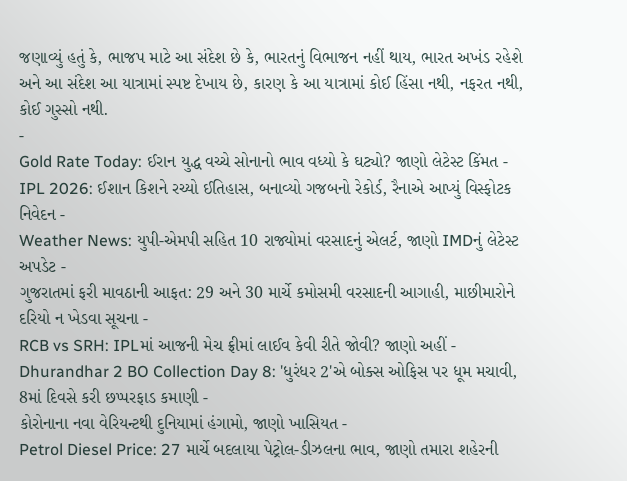જણાવ્યું હતું કે, ભાજપ માટે આ સંદેશ છે કે, ભારતનું વિભાજન નહીં થાય, ભારત અખંડ રહેશે અને આ સંદેશ આ યાત્રામાં સ્પષ્ટ દેખાય છે, કારણ કે આ યાત્રામાં કોઈ હિંસા નથી, નફરત નથી, કોઈ ગુસ્સો નથી.
-
Gold Rate Today: ઈરાન યુદ્ધ વચ્ચે સોનાનો ભાવ વધ્યો કે ઘટ્યો? જાણો લેટેસ્ટ કિંમત -
IPL 2026: ઈશાન કિશને રચ્યો ઈતિહાસ, બનાવ્યો ગજબનો રેકોર્ડ, રૈનાએ આપ્યું વિસ્ફોટક નિવેદન -
Weather News: યુપી-એમપી સહિત 10 રાજ્યોમાં વરસાદનું એલર્ટ, જાણો IMDનું લેટેસ્ટ અપડેટ -
ગુજરાતમાં ફરી માવઠાની આફત: 29 અને 30 માર્ચે કમોસમી વરસાદની આગાહી, માછીમારોને દરિયો ન ખેડવા સૂચના -
RCB vs SRH: IPLમાં આજની મેચ ફ્રીમાં લાઈવ કેવી રીતે જોવી? જાણો અહીં -
Dhurandhar 2 BO Collection Day 8: 'ધુરંધર 2'એ બોક્સ ઓફિસ પર ધૂમ મચાવી, 8માં દિવસે કરી છપ્પરફાડ કમાણી -
કોરોનાના નવા વેરિયન્ટથી દુનિયામાં હંગામો, જાણો ખાસિયત -
Petrol Diesel Price: 27 માર્ચે બદલાયા પેટ્રોલ-ડીઝલના ભાવ, જાણો તમારા શહેરની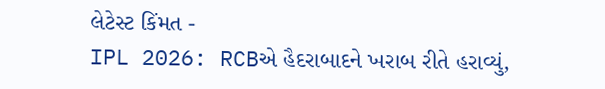લેટેસ્ટ કિંમત -
IPL 2026: RCBએ હૈદરાબાદને ખરાબ રીતે હરાવ્યું,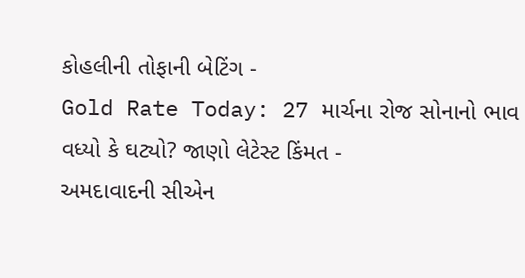કોહલીની તોફાની બેટિંગ -
Gold Rate Today: 27 માર્ચના રોજ સોનાનો ભાવ વધ્યો કે ઘટ્યો? જાણો લેટેસ્ટ કિંમત -
અમદાવાદની સીએન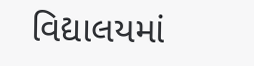વિદ્યાલયમાં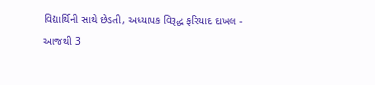વિદ્યાર્થિની સાથે છેડતી, અધ્યાપક વિરૂદ્ધ ફરિયાદ દાખલ -
આજથી 3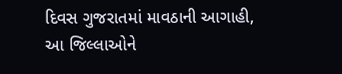દિવસ ગુજરાતમાં માવઠાની આગાહી, આ જિલ્લાઓને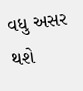વધુ અસર થશે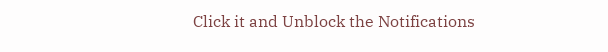Click it and Unblock the Notifications